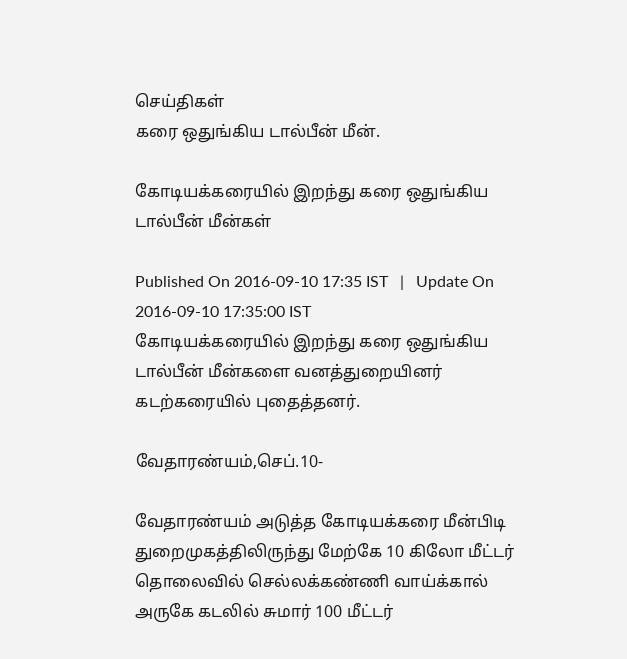செய்திகள்
கரை ஒதுங்கிய டால்பீன் மீன்.

கோடியக்கரையில் இறந்து கரை ஒதுங்கிய டால்பீன் மீன்கள்

Published On 2016-09-10 17:35 IST   |   Update On 2016-09-10 17:35:00 IST
கோடியக்கரையில் இறந்து கரை ஒதுங்கிய டால்பீன் மீன்களை வனத்துறையினர் கடற்கரையில் புதைத்தனர்.

வேதாரண்யம்,செப்.10-

வேதாரண்யம் அடுத்த கோடியக்கரை மீன்பிடி துறைமுகத்திலிருந்து மேற்கே 10 கிலோ மீட்டர் தொலைவில் செல்லக்கண்ணி வாய்க்கால் அருகே கடலில் சுமார் 100 மீட்டர்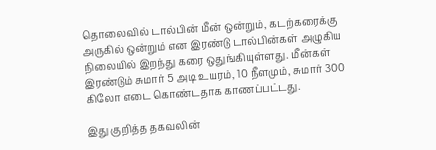தொலைவில் டால்பின் மீன் ஒன்றும், கடற்கரைக்கு அருகில் ஒன்றும் என இரண்டு டால்பின்கள் அழுகிய நிலையில் இறந்து கரை ஒதுங்கியுள்ளது. மீன்கள் இரண்டும் சுமார் 5 அடி உயரம், 10 நீளமும், சுமார் 300 கிலோ எடை கொண்டதாக காணப்பட்டது.

இது குறித்த தகவலின்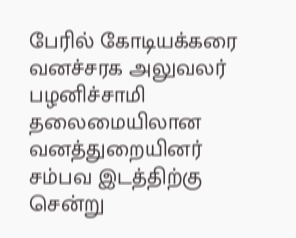பேரில் கோடியக்கரை வனச்சரக அலுவலர் பழனிச்சாமி தலைமையிலான வனத்துறையினர் சம்பவ இடத்திற்கு சென்று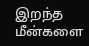இறந்த மீன்களை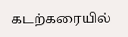கடற்கரையில்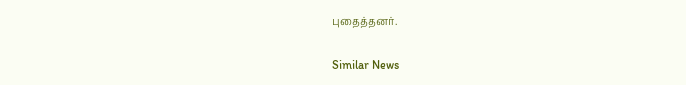புதைத்தனர்.

Similar News